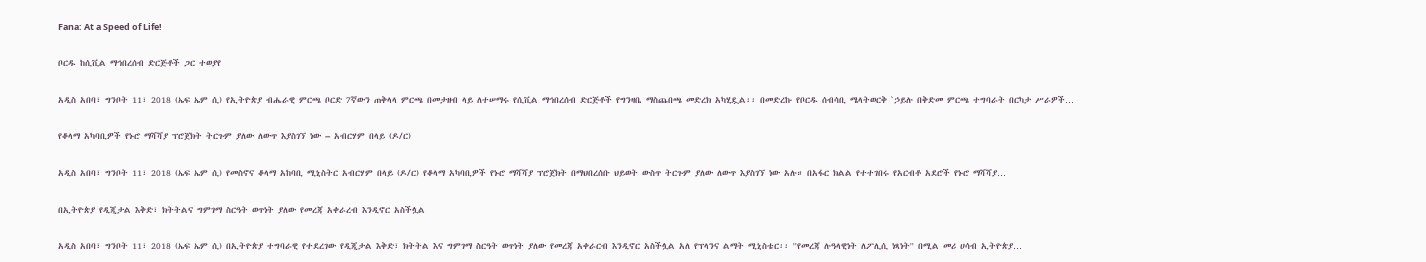Fana: At a Speed of Life!

ቦርዱ ከሲቪል ማኅበረሰብ ድርጅቶች ጋር ተወያየ

አዲስ አበባ፣ ግንቦት 11፣ 2018 (ኤፍ ኤም ሲ) የኢትዮጵያ ብሔራዊ ምርጫ ቦርድ 7ኛውን ጠቅላላ ምርጫ በመታዘብ ላይ ለተሠማሩ የሲቪል ማኅበረሰብ ድርጅቶች የግንዛቤ ማስጨበጫ መድረክ አካሂዷል፡፡ በመድረኩ የቦርዱ ሰብሳቢ ሜላትወርቅ `ኃይሉ በቅድመ ምርጫ ተግባራት በርካታ ሥራዎች…

የቆላማ አካባቢዎች የኑሮ ማሻሻያ ፕሮጀክት ትርጉም ያለው ለውጥ እያስገኘ ነው – አብርሃም በላይ (ዶ/ር)

አዲስ አበባ፣ ግንቦት 11፣ 2018 (ኤፍ ኤም ሲ) የመስኖና ቆላማ አከባቢ ሚኒስትር አብርሃም በላይ (ዶ/ር) የቆላማ አካባቢዎች የኑሮ ማሻሻያ ፕሮጀክት በማህበረሰቡ ህይወት ውስጥ ትርጉም ያለው ለውጥ እያስገኘ ነው አሉ። በአፋር ክልል የተተገበሩ የአርብቶ አደሮች የኑሮ ማሻሻያ…

በኢትዮጵያ የዲጂታል እቅድ፣ ክትትልና ግምገማ ስርዓት ወጥነት ያለው የመረጃ አቀራረብ እንዲኖር አስችሏል

አዲስ አበባ፣ ግንቦት 11፣ 2018 (ኤፍ ኤም ሲ) በኢትዮጵያ ተግባራዊ የተደረገው የዲጂታል እቅድ፣ ክትትል እና ግምገማ ስርዓት ወጥነት ያለው የመረጃ አቀራርብ እንዲኖር አስችሏል አለ የፕላንና ልማት ሚኒስቴር፡፡ ''የመረጃ ሉዓላዊነት ለፖሊሲ ነጻነት'' በሚል መሪ ሀሳብ ኢትዮጵያ…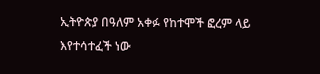ኢትዮጵያ በዓለም አቀፉ የከተሞች ፎረም ላይ እየተሳተፈች ነው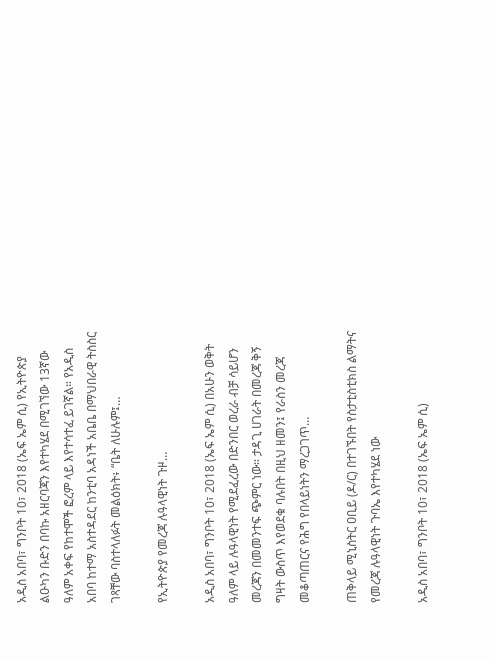አዲስ አበባ፣ ግንቦት 10፣ 2018 (ኤፍ ኤም ሲ) የኢትዮጵያ ልዑካን ቡድን በባኩ አዘርባጃን እየተካሄደ በሚገኘው 13ኛው ዓለም አቀፍ የከተሞች ፎረም ላይ እየተሳተፈ ይገኛል። የአዲስ አበባ ከተማ አስተዳደር ከንቲባ አዳነች አቤቤ በማህበራዊ ትስስር ገጻቸው ባስተላለፉት መልዕክት፥ “ቤት ለሁሉም፤…

የኢትዮጵያ የመረጃ ሉዓላዊነት ጉዞ…

አዲስ አበባ፣ ግንቦት 10፣ 2018 (ኤፍ ኤም ሲ) በአሁን ወቅት ዓለም ላይ ሉዓላዊነት የሚደፈረው በድንበር ወረራ ብቻ ሳይሆን መረጃን በመመንተፍ ጭምር ነው። ታዳጊ ሀገራት በመረጃ ቅኝ ግዛት ውስጥ እየወደቁ ባሉበት በዚህ ዘመን፤ የራስን መረጃ መቆጣጠርና የሕግ የበላይነትን ማረጋገጥ…

ጠቅላይ ሚኒስትር ዐቢይ (ዶ/ር) በተገኙበት የስታቲስቲክስ ልማትና የመረጃ ሉዓላዊነት ጉባኤ እየተካሄደ ነው

አዲስ አበባ፣ ግንቦት 10፣ 2018 (ኤፍ ኤም ሲ)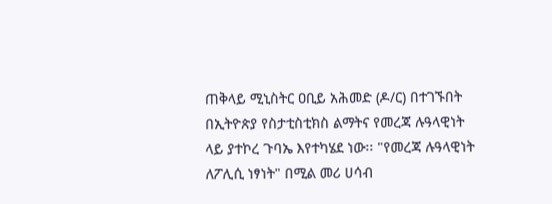ጠቅላይ ሚኒስትር ዐቢይ አሕመድ (ዶ/ር) በተገኙበት በኢትዮጵያ የስታቲስቲክስ ልማትና የመረጃ ሉዓላዊነት ላይ ያተኮረ ጉባኤ እየተካሄደ ነው፡፡ "የመረጃ ሉዓላዊነት ለፖሊሲ ነፃነት" በሚል መሪ ሀሳብ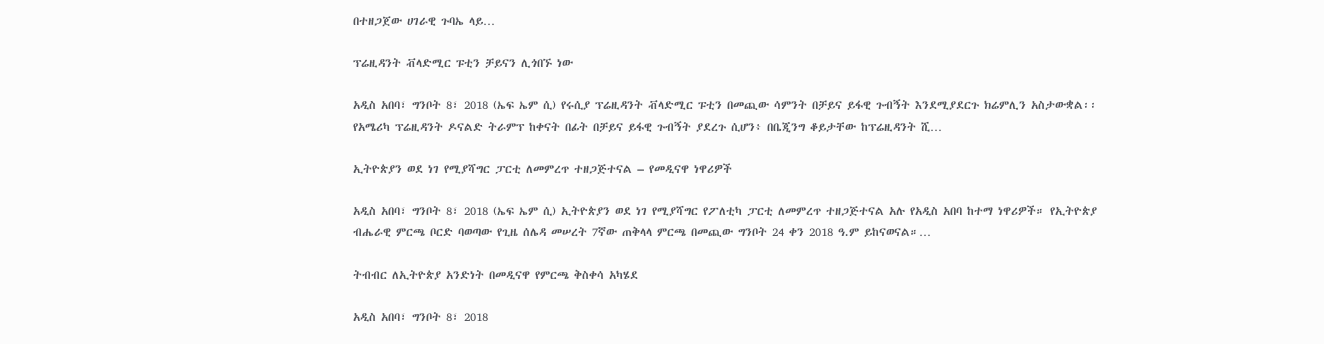በተዘጋጀው ሀገራዊ ጉባኤ ላይ…

ፕሬዚዳንት ቭላድሚር ፑቲን ቻይናን ሊጎበኙ ነው

አዲስ አበባ፣ ግንቦት 8፣ 2018 (ኤፍ ኤም ሲ) የሩሲያ ፕሬዚዳንት ቭላድሚር ፑቲን በመጪው ሳምንት በቻይና ይፋዊ ጉብኝት እንደሚያደርጉ ክሬምሊን አስታውቋል፡፡ የአሜሪካ ፕሬዚዳንት ዶናልድ ትራምፕ ከቀናት በፊት በቻይና ይፋዊ ጉብኝት ያደረጉ ሲሆን፥ በቤጂንግ ቆይታቸው ከፕሬዚዳንት ሺ…

ኢትዮጵያን ወደ ነገ የሚያሻግር ፓርቲ ለመምረጥ ተዘጋጅተናል – የመዲናዋ ነዋሪዎች

አዲስ አበባ፣ ግንቦት 8፣ 2018 (ኤፍ ኤም ሲ) ኢትዮጵያን ወደ ነገ የሚያሻግር የፖለቲካ ፓርቲ ለመምረጥ ተዘጋጅተናል አሉ የአዲስ አበባ ከተማ ነዋሪዎች። የኢትዮጵያ ብሔራዊ ምርጫ ቦርድ ባወጣው የጊዜ ሰሌዳ መሠረት 7ኛው ጠቅላላ ምርጫ በመጪው ግንቦት 24 ቀን 2018 ዓ.ም ይከናወናል።…

ትብብር ለኢትዮጵያ አንድነት በመዲናዋ የምርጫ ቅስቀሳ አካሄደ

አዲስ አበባ፣ ግንቦት 8፣ 2018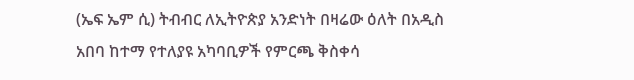(ኤፍ ኤም ሲ) ትብብር ለኢትዮጵያ አንድነት በዛሬው ዕለት በአዲስ አበባ ከተማ የተለያዩ አካባቢዎች የምርጫ ቅስቀሳ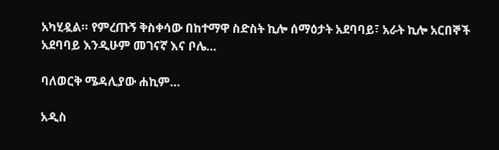አካሂዷል። የምረጡኝ ቅስቀሳው በከተማዋ ስድስት ኪሎ ሰማዕታት አደባባይ፣ አራት ኪሎ አርበኞች አደባባይ እንዲሁም መገናኛ እና ቦሌ…

ባለወርቅ ሜዳሊያው ሐኪም…

አዲስ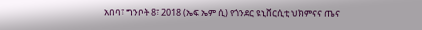አበባ፣ ግንቦት 8፣ 2018 (ኤፍ ኤም ሲ) የጎንደር ዩኒቨርሲቲ ህክምናና ጤና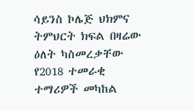ሳይንስ ኮሌጅ ህክምና ትምህርት ክፍል በዛሬው ዕለት ካስመረቃቸው የ2018 ተመራቂ ተማሪዎች መካከል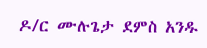ዶ/ር ሙሉጌታ ደምስ አንዱ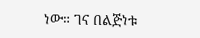ነው። ገና በልጅነቱ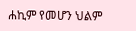ሐኪም የመሆን ህልም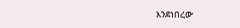እንደነበረው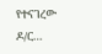የተናገረው ዶ/ር…